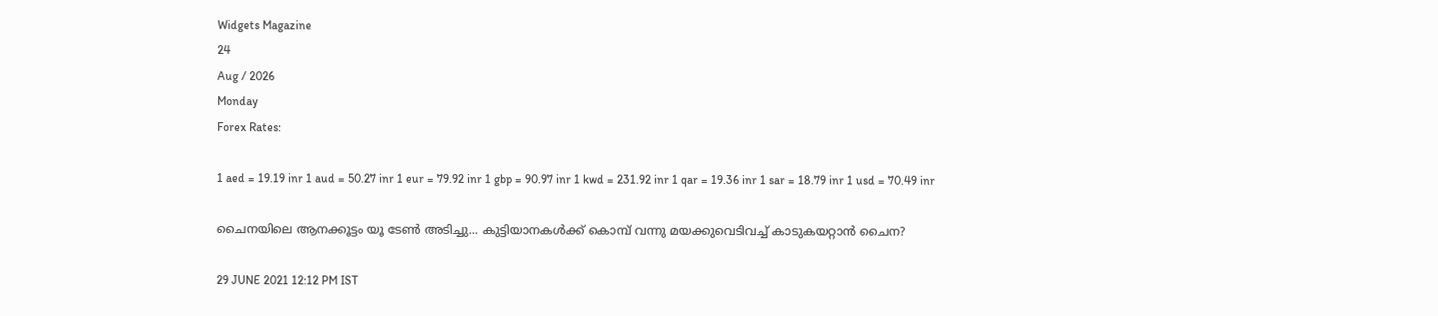Widgets Magazine
24
Aug / 2026
Monday
Forex Rates:

1 aed = 19.19 inr 1 aud = 50.27 inr 1 eur = 79.92 inr 1 gbp = 90.97 inr 1 kwd = 231.92 inr 1 qar = 19.36 inr 1 sar = 18.79 inr 1 usd = 70.49 inr

ചൈനയിലെ ആനക്കൂട്ടം യൂ ടേണ്‍ അടിച്ചു... കുട്ടിയാനകള്‍ക്ക് കൊമ്പ് വന്നു മയക്കുവെടിവച്ച് കാടുകയറ്റാന്‍ ചൈന?

29 JUNE 2021 12:12 PM IST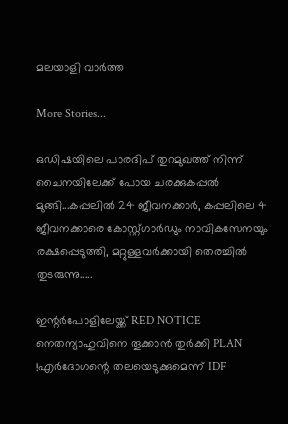മലയാളി വാര്‍ത്ത

More Stories...

ഒഡിഷയിലെ പാരദിപ് തുറമുഖത്ത് നിന്ന് ചൈനയിലേക്ക് പോയ ചരക്കുകപ്പൽ മുങ്ങി...കപ്പലിൽ 24 ജീവനക്കാർ, കപ്പലിലെ 4 ജീവനക്കാരെ കോസ്റ്റ്ഗാ‌ർഡും നാവികസേനയും രക്ഷപ്പെടുത്തി, മറ്റുള്ളവർക്കായി തെരച്ചിൽ തുടരുന്നു.....

ഇന്റർപോളിലേയ്ക്ക് RED NOTICE നെതന്യാഹുവിനെ തൂക്കാൻ തുർക്കി PLAN !എർദോഗന്റെ തലയെടുക്കുമെന്ന് IDF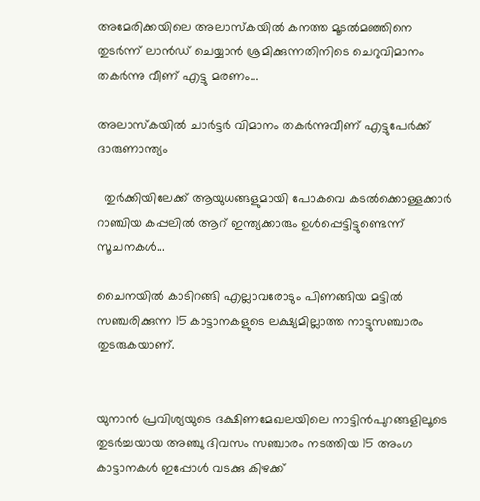അമേരിക്കയിലെ അലാസ്കയിൽ കനത്ത മൂടൽമഞ്ഞിനെ തുടർന്ന് ലാൻഡ് ചെയ്യാൻ ശ്രമിക്കുന്നതിനിടെ ചെറുവിമാനം തകർന്നു വീണ് എട്ടു മരണം...

അലാസ്‌കയില്‍ ചാര്‍ട്ടര്‍ വിമാനം തകര്‍ന്നുവീണ് എട്ടുപേര്‍ക്ക് ദാരുണാന്ത്യം

  തുർക്കിയിലേക്ക് ആയുധങ്ങളുമായി പോകവെ കടൽക്കൊള്ളക്കാർ റാഞ്ചിയ കപ്പലിൽ ആറ് ഇന്ത്യക്കാരും ഉൾപ്പെട്ടിട്ടുണ്ടെന്ന് സൂചനകൾ...

ചൈനയില്‍ കാടിറങ്ങി എല്ലാവരോടും പിണങ്ങിയ മട്ടില്‍ സഞ്ചരിക്കുന്ന 15 കാട്ടാനകളുടെ ലക്ഷ്യമില്ലാത്ത നാട്ടുസഞ്ചാരം തുടരുകയാണ്.


യുനാന്‍ പ്രവിശ്യയുടെ ദക്ഷിണമേഖലയിലെ നാട്ടിന്‍പുറങ്ങളിലൂടെ തുടര്‍ച്ചയായ അഞ്ചു ദിവസം സഞ്ചാരം നടത്തിയ 15 അംഗ കാട്ടാനകള്‍ ഇപ്പോള്‍ വടക്കു കിഴക്ക്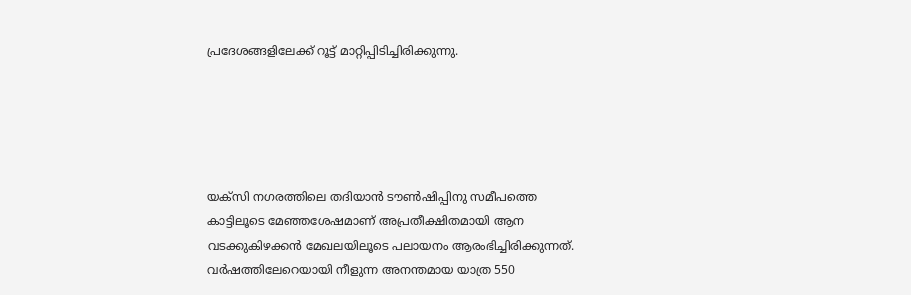പ്രദേശങ്ങളിലേക്ക് റൂട്ട് മാറ്റിപ്പിടിച്ചിരിക്കുന്നു.





യക്സി നഗരത്തിലെ തദിയാന്‍ ടൗണ്‍ഷിപ്പിനു സമീപത്തെ കാട്ടിലൂടെ മേഞ്ഞശേഷമാണ് അപ്രതീക്ഷിതമായി ആന വടക്കുകിഴക്കന്‍ മേഖലയിലൂടെ പലായനം ആരംഭിച്ചിരിക്കുന്നത്. വര്‍ഷത്തിലേറെയായി നീളുന്ന അനന്തമായ യാത്ര 550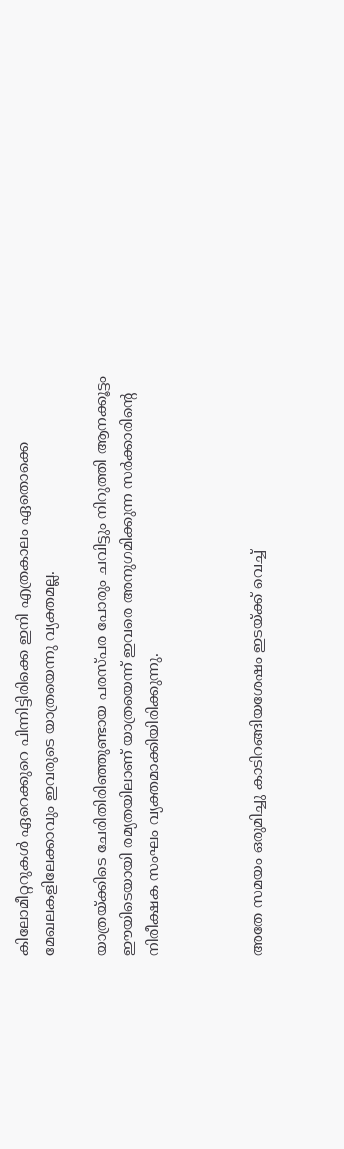കിലോമീറ്ററുകള്‍ ഏറെക്കുറെ പിന്നിട്ടിരിക്കെ ഇനി എത്രകാലം ഏതൊക്കെ മേഖലകളിലേക്കാവും ഇവരുടെ യാത്രയെന്നു വ്യക്തമല്ല.

യാത്രയ്ക്കിടെ ചേരിതിരിഞ്ഞുണ്ടായ പരസ്പര പോരും ചവിട്ടും നിറുത്തി ആനക്കൂട്ടം ഈയിടെയായി രമ്യതയിലാണ് യാത്രയെന്ന് ഇവരെ അനുഗമിക്കുന്ന സര്‍ക്കാരിന്റെ നിരീക്ഷക സംഘം വ്യക്തമാക്കിയിരിക്കുന്നു.



അതേ സമയം ഒരുമിച്ചു കാടിറങ്ങിയശേഷം ഇടയ്ക്ക് വെച്ച്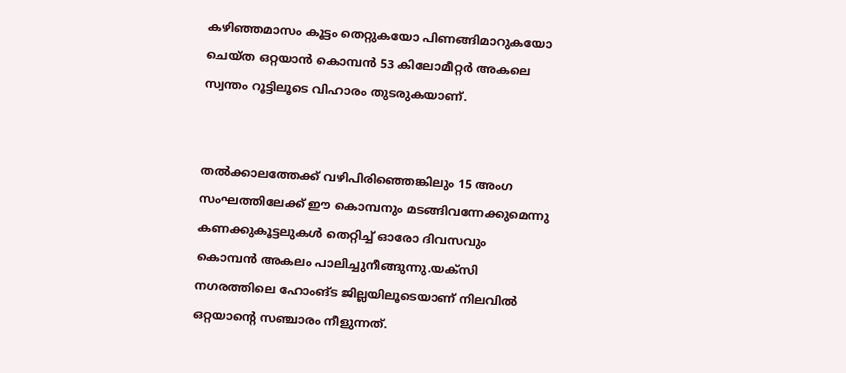കഴിഞ്ഞമാസം കൂട്ടം തെറ്റുകയോ പിണങ്ങിമാറുകയോ ചെയ്ത ഒറ്റയാന്‍ കൊമ്പന്‍ 53 കിലോമീറ്റര്‍ അകലെ സ്വന്തം റൂട്ടിലൂടെ വിഹാരം തുടരുകയാണ്.


തല്‍ക്കാലത്തേക്ക് വഴിപിരിഞ്ഞെങ്കിലും 15 അംഗ സംഘത്തിലേക്ക് ഈ കൊമ്പനും മടങ്ങിവന്നേക്കുമെന്നു കണക്കുകൂട്ടലുകള്‍ തെറ്റിച്ച് ഓരോ ദിവസവും കൊമ്പന്‍ അകലം പാലിച്ചുനീങ്ങുന്നു.യക്സി നഗരത്തിലെ ഹോംങ്ട ജില്ലയിലൂടെയാണ് നിലവില്‍ ഒറ്റയാന്റെ സഞ്ചാരം നീളുന്നത്.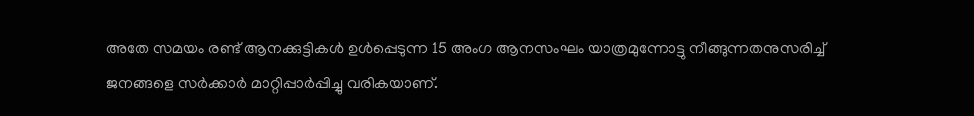അതേ സമയം രണ്ട് ആനക്കുട്ടികള്‍ ഉള്‍പ്പെടുന്ന 15 അംഗ ആനസംഘം യാത്രമുന്നോട്ടു നീങ്ങുന്നതനുസരിച്ച് ജനങ്ങളെ സര്‍ക്കാര്‍ മാറ്റിപ്പാര്‍പ്പിച്ചു വരികയാണ്.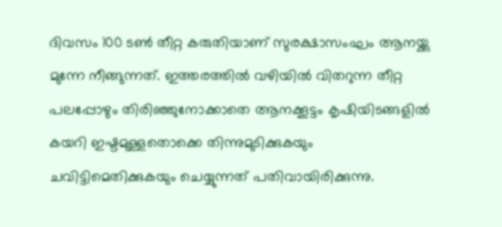ദിവസം 100 ടണ്‍ തീറ്റ കരുതിയാണ് സുരക്ഷാസംഘം ആനയ്ക്കു മുന്നേ നീങ്ങുന്നത്. ഇത്തരത്തില്‍ വഴിയില്‍ വിതറുന്ന തീറ്റ പലപ്പോഴും തിരിഞ്ഞുനോക്കാതെ ആനക്കൂട്ടം കൃഷിയിടങ്ങളില്‍ കയറി ഇഷ്ടമുള്ളതൊക്കെ തിന്നുമുടിക്കുകയും ചവിട്ടിമെതിക്കുകയും ചെയ്യുന്നത് പതിവായിരിക്കുന്നു.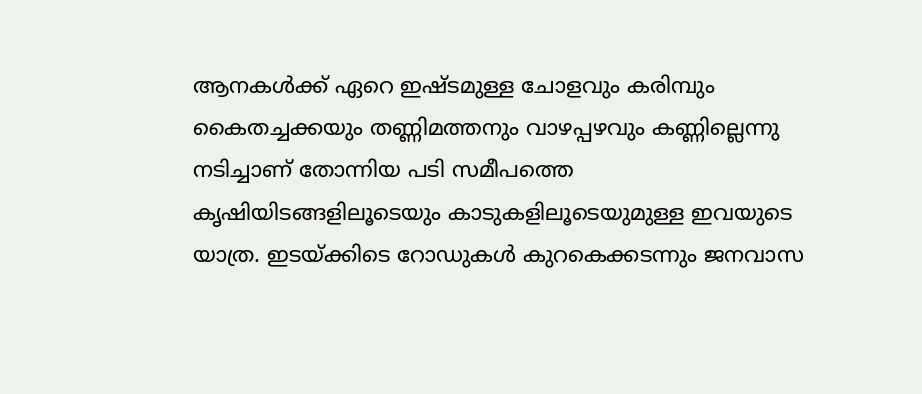ആനകള്‍ക്ക് ഏറെ ഇഷ്ടമുള്ള ചോളവും കരിമ്പും കൈതച്ചക്കയും തണ്ണിമത്തനും വാഴപ്പഴവും കണ്ണില്ലെന്നു നടിച്ചാണ് തോന്നിയ പടി സമീപത്തെ കൃഷിയിടങ്ങളിലൂടെയും കാടുകളിലൂടെയുമുള്ള ഇവയുടെ യാത്ര. ഇടയ്ക്കിടെ റോഡുകള്‍ കുറകെക്കടന്നും ജനവാസ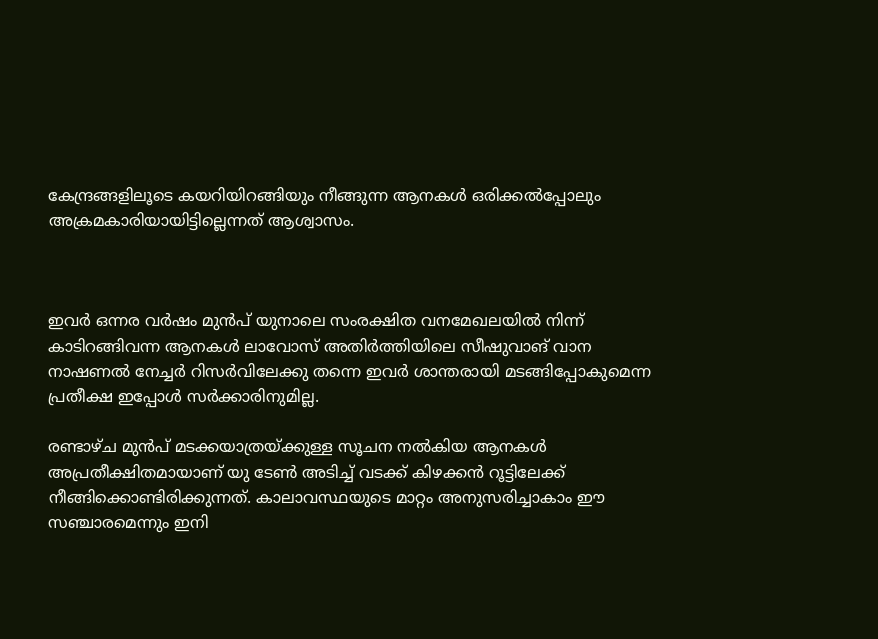കേന്ദ്രങ്ങളിലൂടെ കയറിയിറങ്ങിയും നീങ്ങുന്ന ആനകള്‍ ഒരിക്കല്‍പ്പോലും അക്രമകാരിയായിട്ടില്ലെന്നത് ആശ്വാസം.



ഇവര്‍ ഒന്നര വര്‍ഷം മുന്‍പ് യുനാലെ സംരക്ഷിത വനമേഖലയില്‍ നിന്ന് കാടിറങ്ങിവന്ന ആനകള്‍ ലാവോസ് അതിര്‍ത്തിയിലെ സീഷുവാങ് വാന നാഷണല്‍ നേച്ചര്‍ റിസര്‍വിലേക്കു തന്നെ ഇവര്‍ ശാന്തരായി മടങ്ങിപ്പോകുമെന്ന പ്രതീക്ഷ ഇപ്പോള്‍ സര്‍ക്കാരിനുമില്ല.

രണ്ടാഴ്ച മുന്‍പ് മടക്കയാത്രയ്ക്കുള്ള സൂചന നല്‍കിയ ആനകള്‍ അപ്രതീക്ഷിതമായാണ് യു ടേണ്‍ അടിച്ച് വടക്ക് കിഴക്കന്‍ റൂട്ടിലേക്ക് നീങ്ങിക്കൊണ്ടിരിക്കുന്നത്. കാലാവസ്ഥയുടെ മാറ്റം അനുസരിച്ചാകാം ഈ സഞ്ചാരമെന്നും ഇനി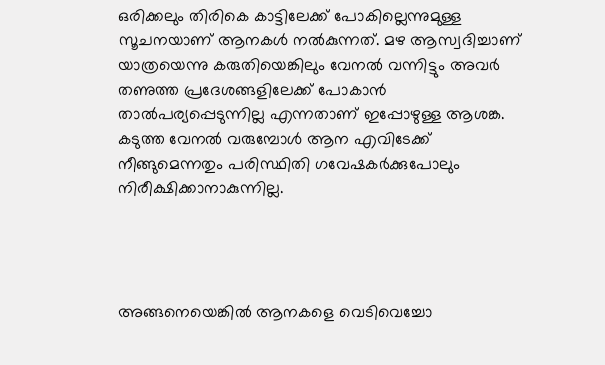ഒരിക്കലും തിരികെ കാട്ടിലേക്ക് പോകില്ലെന്നുമുള്ള സൂചനയാണ് ആനകള്‍ നല്‍കുന്നത്. മഴ ആസ്വദിച്ചാണ് യാത്രയെന്നു കരുതിയെങ്കിലും വേനല്‍ വന്നിട്ടും അവര്‍ തണുത്ത പ്രദേശങ്ങളിലേക്ക് പോകാന്‍ താല്‍പര്യപ്പെടുന്നില്ല എന്നതാണ് ഇപ്പോഴുള്ള ആശങ്ക. കടുത്ത വേനല്‍ വരുമ്പോള്‍ ആന എവിടേക്ക് നീങ്ങുമെന്നതും പരിസ്ഥിതി ഗവേഷകര്‍ക്കുപോലും നിരീക്ഷിക്കാനാകുന്നില്ല.




അങ്ങനെയെങ്കില്‍ ആനകളെ വെടിവെച്ചോ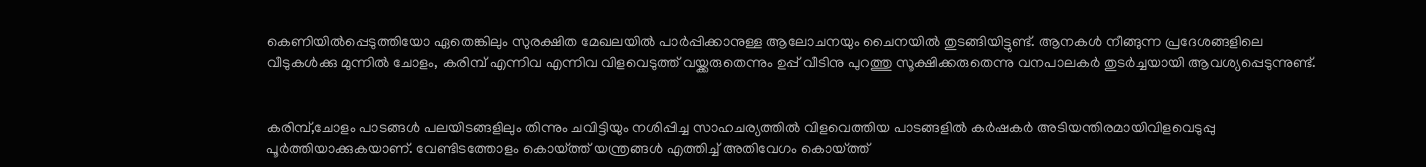കെണിയില്‍പ്പെടുത്തിയോ ഏതെങ്കിലും സുരക്ഷിത മേഖലയില്‍ പാര്‍പ്പിക്കാനുള്ള ആലോചനയും ചൈനയില്‍ തുടങ്ങിയിട്ടുണ്ട്. ആനകള്‍ നീങ്ങുന്ന പ്രദേശങ്ങളിലെ വീടുകള്‍ക്കു മുന്നില്‍ ചോളം, കരിമ്പ് എന്നിവ എന്നിവ വിളവെടുത്ത് വയ്ക്കരുതെന്നും ഉപ്പ് വീടിനു പുറത്തു സൂക്ഷിക്കരുതെന്നു വനപാലകര്‍ തുടര്‍ച്ചയായി ആവശ്യപ്പെടുന്നുണ്ട്.


കരിമ്പ്,ചോളം പാടങ്ങള്‍ പലയിടങ്ങളിലും തിന്നും ചവിട്ടിയും നശിപ്പിച്ച സാഹചര്യത്തില്‍ വിളവെത്തിയ പാടങ്ങളില്‍ കര്‍ഷകര്‍ അടിയന്തിരമായിവിളവെടുപ്പു പൂര്‍ത്തിയാക്കുകയാണ്. വേണ്ടിടത്തോളം കൊയ്ത്ത് യന്ത്രങ്ങള്‍ എത്തിച്ച് അതിവേഗം കൊയ്ത്ത്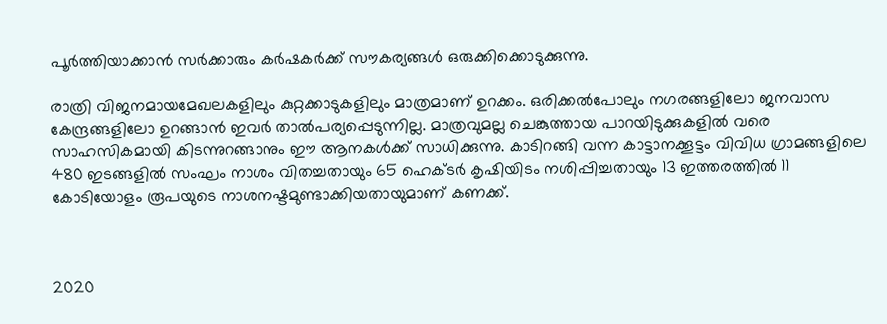പൂര്‍ത്തിയാക്കാന്‍ സര്‍ക്കാരും കര്‍ഷകര്‍ക്ക് സൗകര്യങ്ങള്‍ ഒരുക്കിക്കൊടുക്കുന്നു.

രാത്രി വിജനമായമേഖലകളിലും കുറ്റക്കാടുകളിലും മാത്രമാണ് ഉറക്കം. ഒരിക്കല്‍പോലും നഗരങ്ങളിലോ ജനവാസ കേന്ദ്രങ്ങളിലോ ഉറങ്ങാന്‍ ഇവര്‍ താല്‍പര്യപ്പെടുന്നില്ല. മാത്രവുമല്ല ചെങ്കുത്തായ പാറയിടുക്കുകളില്‍ വരെ സാഹസികമായി കിടന്നുറങ്ങാനും ഈ ആനകള്‍ക്ക് സാധിക്കുന്നു. കാടിറങ്ങി വന്ന കാട്ടാനക്കൂട്ടം വിവിധ ഗ്രാമങ്ങളിലെ 480 ഇടങ്ങളില്‍ സംഘം നാശം വിതച്ചതായും 65 ഹെക്ടര്‍ കൃഷിയിടം നശിപ്പിച്ചതായും 13 ഇത്തരത്തില്‍ 11 കോടിയോളം രൂപയുടെ നാശനഷ്ടമുണ്ടാക്കിയതായുമാണ് കണക്ക്.



2020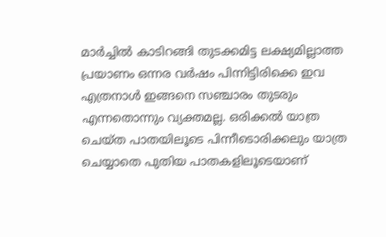മാര്‍ച്ചില്‍ കാടിറങ്ങി തുടക്കമിട്ട ലക്ഷ്യമില്ലാത്ത പ്രയാണം ഒന്നര വര്‍ഷം പിന്നിട്ടിരിക്കെ ഇവ എത്രനാള്‍ ഇങ്ങനെ സഞ്ചാരം തുടരും
എന്നതൊന്നും വ്യക്തമല്ല. ഒരിക്കല്‍ യാത്ര ചെയ്ത പാതയിലൂടെ പിന്നീടൊരിക്കലും യാത്ര ചെയ്യാതെ പുതിയ പാതകളിലൂടെയാണ്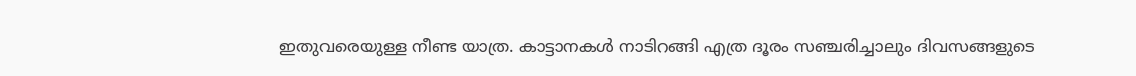ഇതുവരെയുള്ള നീണ്ട യാത്ര. കാട്ടാനകള്‍ നാടിറങ്ങി എത്ര ദൂരം സഞ്ചരിച്ചാലും ദിവസങ്ങളുടെ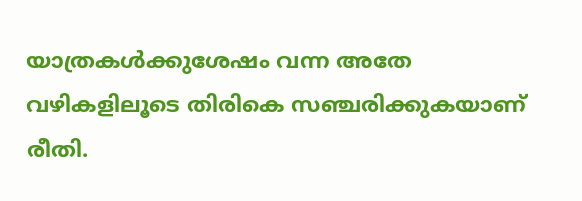യാത്രകള്‍ക്കുശേഷം വന്ന അതേ വഴികളിലൂടെ തിരികെ സഞ്ചരിക്കുകയാണ് രീതി.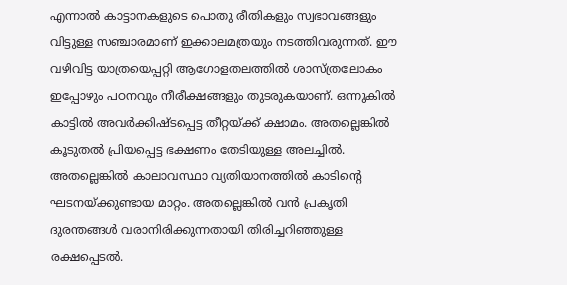എന്നാല്‍ കാട്ടാനകളുടെ പൊതു രീതികളും സ്വഭാവങ്ങളും വിട്ടുള്ള സഞ്ചാരമാണ് ഇക്കാലമത്രയും നടത്തിവരുന്നത്. ഈ വഴിവിട്ട യാത്രയെപ്പറ്റി ആഗോളതലത്തില്‍ ശാസ്ത്രലോകം ഇപ്പോഴും പഠനവും നീരീക്ഷങ്ങളും തുടരുകയാണ്. ഒന്നുകില്‍ കാട്ടില്‍ അവര്‍ക്കിഷ്ടപ്പെട്ട തീറ്റയ്ക്ക് ക്ഷാമം. അതല്ലെങ്കില്‍ കൂടുതല്‍ പ്രിയപ്പെട്ട ഭക്ഷണം തേടിയുള്ള അലച്ചില്‍. അതല്ലെങ്കില്‍ കാലാവസ്ഥാ വ്യതിയാനത്തില്‍ കാടിന്റെ ഘടനയ്ക്കുണ്ടായ മാറ്റം. അതല്ലെങ്കില്‍ വന്‍ പ്രകൃതി ദുരന്തങ്ങള്‍ വരാനിരിക്കുന്നതായി തിരിച്ചറിഞ്ഞുള്ള രക്ഷപ്പെടല്‍.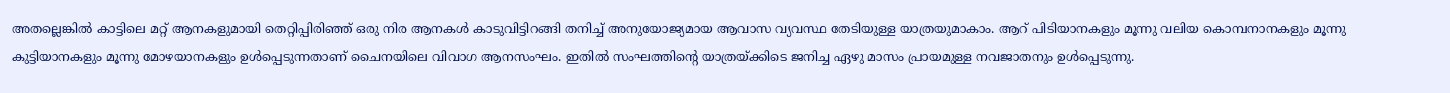അതല്ലെങ്കില്‍ കാട്ടിലെ മറ്റ് ആനകളുമായി തെറ്റിപ്പിരിഞ്ഞ് ഒരു നിര ആനകള്‍ കാടുവിട്ടിറങ്ങി തനിച്ച് അനുയോജ്യമായ ആവാസ വ്യവസ്ഥ തേടിയുള്ള യാത്രയുമാകാം. ആറ് പിടിയാനകളും മൂന്നു വലിയ കൊമ്പനാനകളും മൂന്നു കുട്ടിയാനകളും മൂന്നു മോഴയാനകളും ഉള്‍പ്പെടുന്നതാണ് ചൈനയിലെ വിവാഗ ആനസംഘം. ഇതില്‍ സംഘത്തിന്റെ യാത്രയ്ക്കിടെ ജനിച്ച ഏഴു മാസം പ്രായമുള്ള നവജാതനും ഉള്‍പ്പെടുന്നു.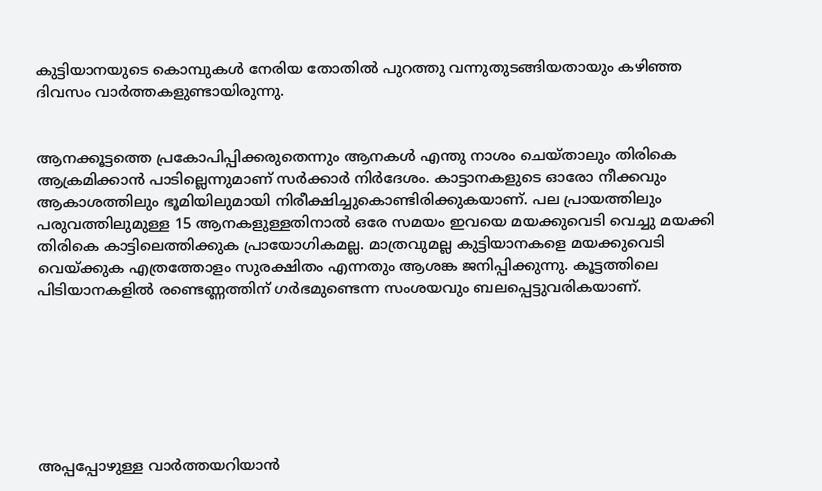കുട്ടിയാനയുടെ കൊമ്പുകള്‍ നേരിയ തോതില്‍ പുറത്തു വന്നുതുടങ്ങിയതായും കഴിഞ്ഞ ദിവസം വാര്‍ത്തകളുണ്ടായിരുന്നു.


ആനക്കൂട്ടത്തെ പ്രകോപിപ്പിക്കരുതെന്നും ആനകള്‍ എന്തു നാശം ചെയ്താലും തിരികെ ആക്രമിക്കാന്‍ പാടില്ലെന്നുമാണ് സര്‍ക്കാര്‍ നിര്‍ദേശം. കാട്ടാനകളുടെ ഓരോ നീക്കവും ആകാശത്തിലും ഭൂമിയിലുമായി നിരീക്ഷിച്ചുകൊണ്ടിരിക്കുകയാണ്. പല പ്രായത്തിലും പരുവത്തിലുമുള്ള 15 ആനകളുള്ളതിനാല്‍ ഒരേ സമയം ഇവയെ മയക്കുവെടി വെച്ചു മയക്കി തിരികെ കാട്ടിലെത്തിക്കുക പ്രായോഗികമല്ല. മാത്രവുമല്ല കുട്ടിയാനകളെ മയക്കുവെടി വെയ്ക്കുക എത്രത്തോളം സുരക്ഷിതം എന്നതും ആശങ്ക ജനിപ്പിക്കുന്നു. കൂട്ടത്തിലെ പിടിയാനകളില്‍ രണ്ടെണ്ണത്തിന് ഗര്‍ഭമുണ്ടെന്ന സംശയവും ബലപ്പെട്ടുവരികയാണ്.







അപ്പപ്പോഴുള്ള വാര്‍ത്തയറിയാന്‍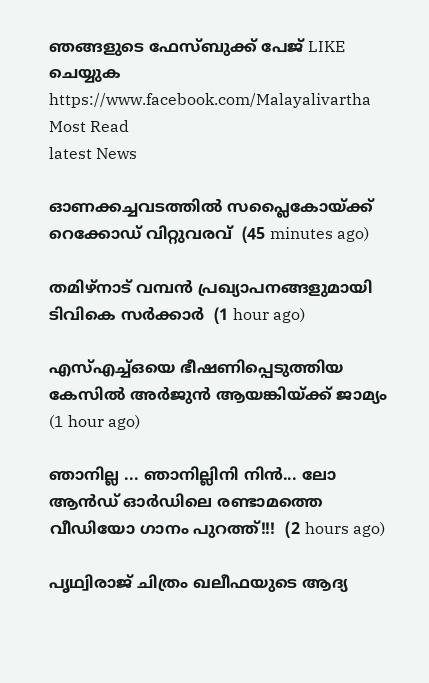ഞങ്ങളുടെ ഫേസ്‌ബുക്ക്‌ പേജ് LIKE ചെയ്യുക
https://www.facebook.com/Malayalivartha
Most Read
latest News

ഓണക്കച്ചവടത്തില്‍ സപ്ലൈകോയ്ക്ക് റെക്കോഡ് വിറ്റുവരവ്  (45 minutes ago)

തമിഴ്‌നാട് വമ്പന്‍ പ്രഖ്യാപനങ്ങളുമായി ടിവികെ സര്‍ക്കാര്‍  (1 hour ago)

എസ്എച്ച്ഒയെ ഭീഷണിപ്പെടുത്തിയ കേസില്‍ അര്‍ജുന്‍ ആയങ്കിയ്ക്ക് ജാമ്യം  (1 hour ago)

ഞാനില്ല ... ഞാനില്ലിനി നിൻ... ലോ ആൻഡ് ഓർഡിലെ രണ്ടാമത്തെ വീഡിയോ ഗാനം പുറത്ത്!!!  (2 hours ago)

പൃഥ്വിരാജ് ചിത്രം ഖലീഫയുടെ ആദ്യ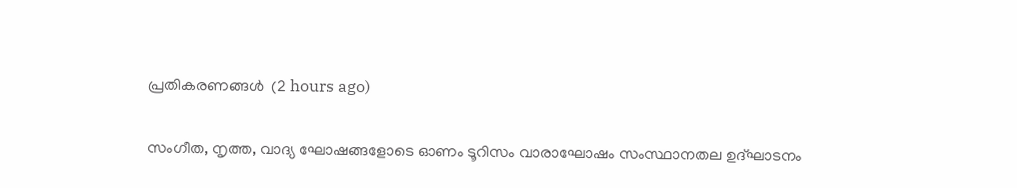പ്രതികരണങ്ങള്‍  (2 hours ago)

സംഗീത, നൃത്ത, വാദ്യ ഘോഷങ്ങളോടെ ഓണം ടൂറിസം വാരാഘോഷം സംസ്ഥാനതല ഉദ്ഘാടനം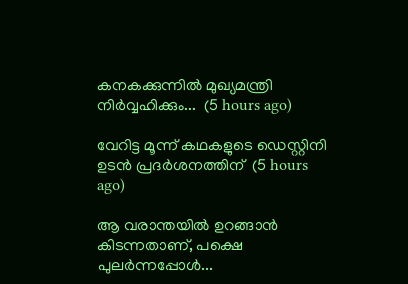കനകക്കുന്നില്‍ മുഖ്യമന്ത്രി നിര്‍വ്വഹിക്കും...  (5 hours ago)

വേറിട്ട മൂന്ന് കഥകളുടെ ഡെസ്റ്റിനി ഉടന്‍ പ്രദര്‍ശനത്തിന്  (5 hours ago)

ആ വരാന്തയിൽ ഉറങ്ങാൻ കിടന്നതാണ്, പക്ഷെ പുലർന്നപ്പോൾ...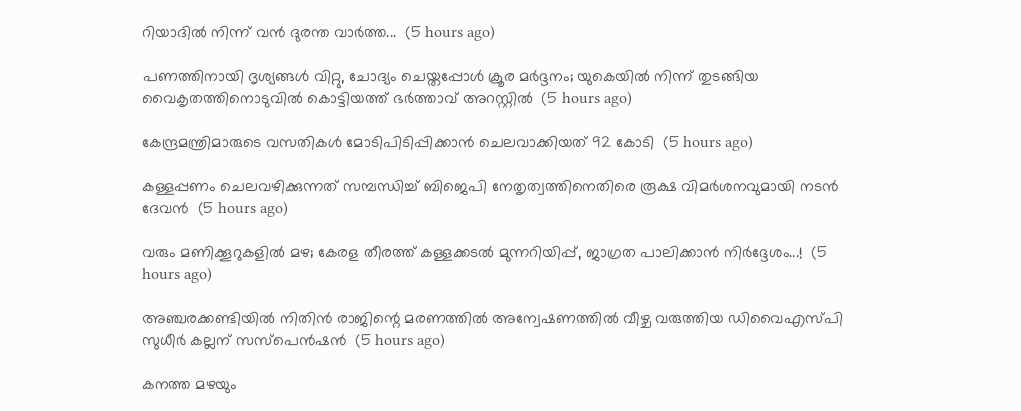റിയാദിൽ നിന്ന് വൻ ദുരന്ത വാർത്ത...  (5 hours ago)

പണത്തിനായി ദൃശ്യങ്ങൾ വിറ്റു, ചോദ്യം ചെയ്തപ്പോൾ ക്രൂര മർദ്ദനം; യുകെയിൽ നിന്ന് തുടങ്ങിയ വൈകൃതത്തിനൊടുവിൽ കൊട്ടിയത്ത് ഭർത്താവ് അറസ്റ്റിൽ  (5 hours ago)

കേന്ദ്രമന്ത്രിമാരുടെ വസതികള്‍ മോടിപിടിപ്പിക്കാന്‍ ചെലവാക്കിയത് 92 കോടി  (5 hours ago)

കള്ളപ്പണം ചെലവഴിക്കുന്നത് സമ്പന്ധിച്ച് ബിജെപി നേതൃത്വത്തിനെതിരെ രൂക്ഷ വിമര്‍ശനവുമായി നടന്‍ ദേവന്‍  (5 hours ago)

വരും മണിക്കൂറുകളിൽ മഴ; കേരള തീരത്ത് കള്ളക്കടൽ മുന്നറിയിപ്പ്, ജാഗ്രത പാലിക്കാൻ നിർദ്ദേശം...!  (5 hours ago)

അഞ്ചരക്കണ്ടിയില്‍ നിതിന്‍ രാജിന്റെ മരണത്തില്‍ അന്വേഷണത്തില്‍ വീഴ്ച വരുത്തിയ ഡിവൈഎസ്പി സുധീര്‍ കല്ലന് സസ്‌പെന്‍ഷന്‍  (5 hours ago)

കനത്ത മഴയും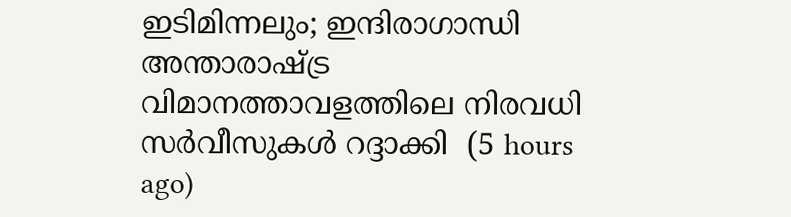ഇടിമിന്നലും; ഇന്ദിരാഗാന്ധി അന്താരാഷ്ട്ര വിമാനത്താവളത്തിലെ നിരവധി സര്‍വീസുകള്‍ റദ്ദാക്കി  (5 hours ago)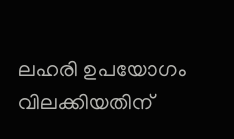ലഹരി ഉപയോഗം വിലക്കിയതിന്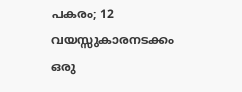പകരം; 12 വയസ്സുകാരനടക്കം ഒരു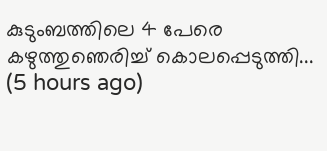കുടുംബത്തിലെ 4 പേരെ കഴുത്തുഞെരിച്ച് കൊലപ്പെടുത്തി...  (5 hours ago)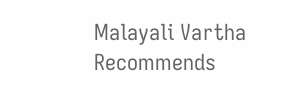Malayali Vartha Recommends